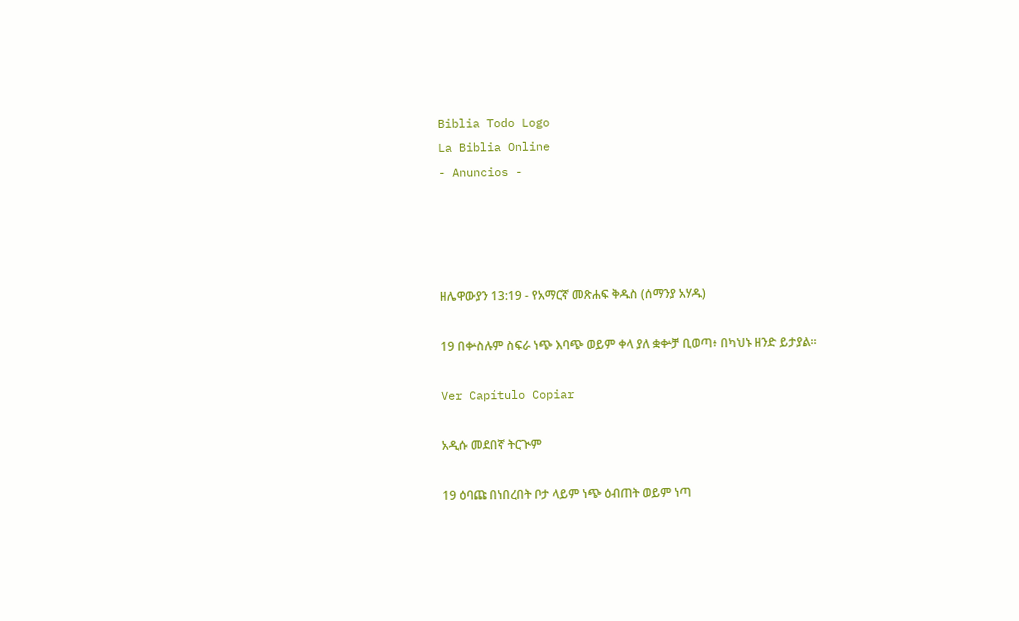Biblia Todo Logo
La Biblia Online
- Anuncios -




ዘሌዋውያን 13:19 - የአማርኛ መጽሐፍ ቅዱስ (ሰማንያ አሃዱ)

19 በቍስሉም ስፍራ ነጭ እባጭ ወይም ቀላ ያለ ቋቍቻ ቢወጣ፥ በካህኑ ዘንድ ይታያል።

Ver Capítulo Copiar

አዲሱ መደበኛ ትርጒም

19 ዕባጩ በነበረበት ቦታ ላይም ነጭ ዕብጠት ወይም ነጣ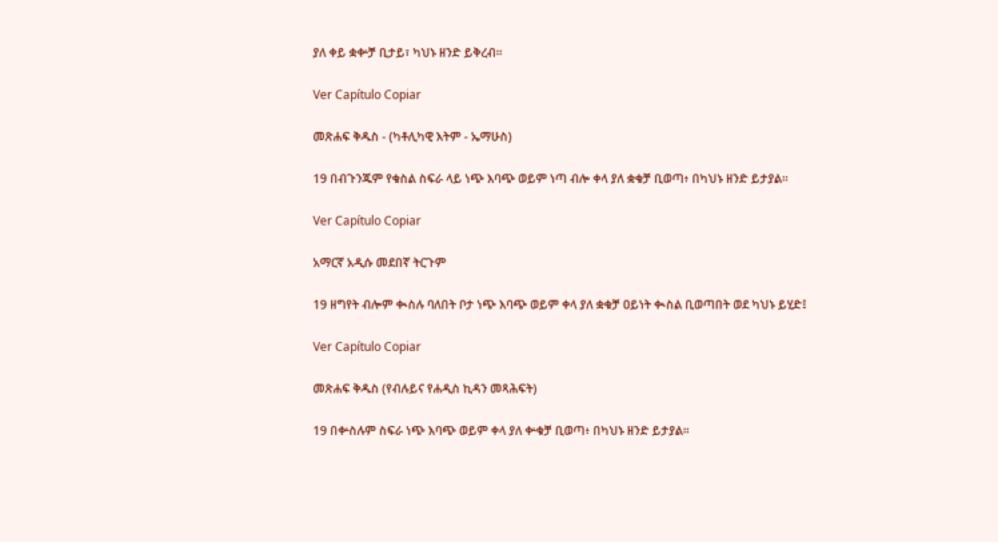ያለ ቀይ ቋቍቻ ቢታይ፣ ካህኑ ዘንድ ይቅረብ።

Ver Capítulo Copiar

መጽሐፍ ቅዱስ - (ካቶሊካዊ እትም - ኤማሁስ)

19 በብጉንጁም የቁስል ስፍራ ላይ ነጭ እባጭ ወይም ነጣ ብሎ ቀላ ያለ ቋቁቻ ቢወጣ፥ በካህኑ ዘንድ ይታያል።

Ver Capítulo Copiar

አማርኛ አዲሱ መደበኛ ትርጉም

19 ዘግየት ብሎም ቊስሉ ባለበት ቦታ ነጭ እባጭ ወይም ቀላ ያለ ቋቁቻ ዐይነት ቊስል ቢወጣበት ወደ ካህኑ ይሂድ፤

Ver Capítulo Copiar

መጽሐፍ ቅዱስ (የብሉይና የሐዲስ ኪዳን መጻሕፍት)

19 በቍስሉም ስፍራ ነጭ እባጭ ወይም ቀላ ያለ ቍቁቻ ቢወጣ፥ በካህኑ ዘንድ ይታያል።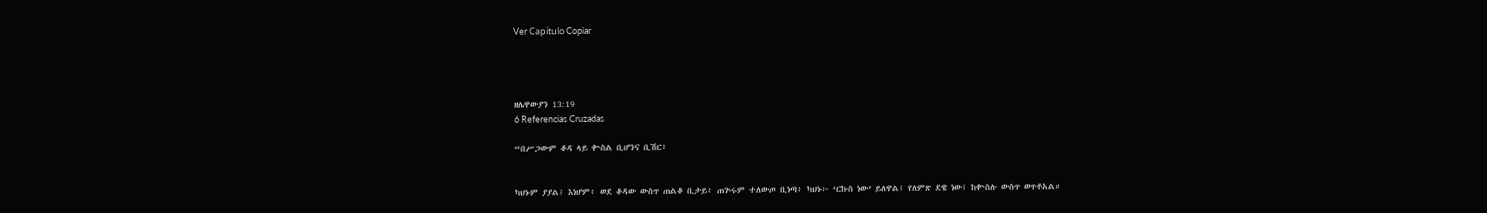Ver Capítulo Copiar




ዘሌዋውያን 13:19
6 Referencias Cruzadas

“በሥጋውም ቆዳ ላይ ቍስል ቢሆንና ቢሽር፥


ካህኑም ያያል፤ እነሆም፥ ወደ ቆዳው ውስጥ ጠልቆ ቢታይ፥ ጠጕሩም ተለውጦ ቢነጣ፥ ካህኑ፦ ‘ርኩስ ነው’ ይለዋል፤ የለምጽ ደዌ ነው፤ ከቍስሉ ውስጥ ወጥቶአል።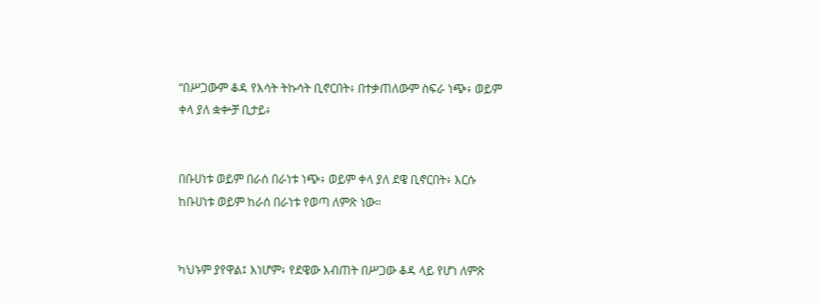“በሥጋውም ቆዳ የእሳት ትኩሳት ቢኖርበት፥ በተቃጠለውም ስፍራ ነጭ፥ ወይም ቀላ ያለ ቋቍቻ ቢታይ፥


በቡሀነቱ ወይም በራሰ በራነቱ ነጭ፥ ወይም ቀላ ያለ ደዌ ቢኖርበት፥ እርሱ ከቡሀነቱ ወይም ከራሰ በራነቱ የወጣ ለምጽ ነው።


ካህኑም ያየዋል፤ እነሆም፥ የደዌው እብጠት በሥጋው ቆዳ ላይ የሆነ ለምጽ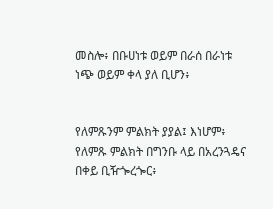መስሎ፥ በቡሀነቱ ወይም በራሰ በራነቱ ነጭ ወይም ቀላ ያለ ቢሆን፥


የለምጹንም ምልክት ያያል፤ እነሆም፥ የለምጹ ምልክት በግንቡ ላይ በአረንጓዴና በቀይ ቢዥጐረጐር፥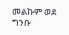መልኩም ወደ ግንቡ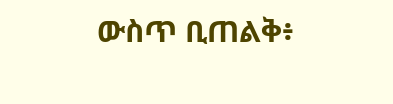ውስጥ ቢጠልቅ፥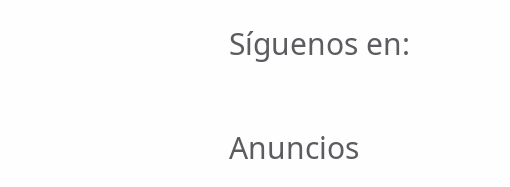Síguenos en:

Anuncios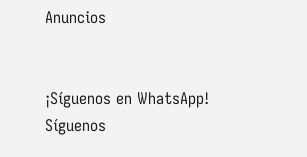Anuncios


¡Síguenos en WhatsApp! Síguenos